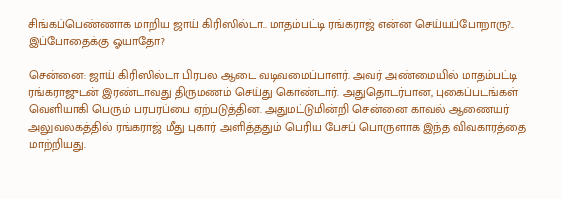சிங்கப்பெண்ணாக மாறிய ஜாய் கிரிஸில்டா.. மாதம்பட்டி ரங்கராஜ் என்ன செய்யப்போறாரு?.. இப்போதைக்கு ஓயாதோ?

சென்னை: ஜாய் கிரிஸில்டா பிரபல ஆடை வடிவமைப்பாளர். அவர் அண்மையில் மாதம்பட்டி ரங்கராஜுடன் இரண்டாவது திருமணம் செய்து கொண்டார். அதுதொடர்பான, புகைப்படங்கள் வெளியாகி பெரும் பரபரப்பை ஏற்படுத்தின. அதுமட்டுமின்றி சென்னை காவல் ஆணையர் அலுவலகத்தில் ரங்கராஜ் மீது புகார் அளித்ததும் பெரிய பேசப் பொருளாக இந்த விவகாரத்தை மாற்றியது.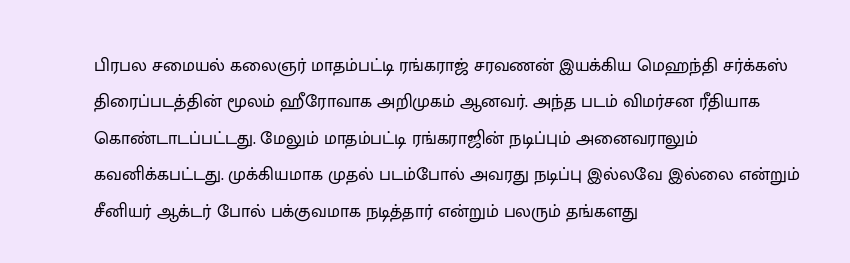பிரபல சமையல் கலைஞர் மாதம்பட்டி ரங்கராஜ் சரவணன் இயக்கிய மெஹந்தி சர்க்கஸ் திரைப்படத்தின் மூலம் ஹீரோவாக அறிமுகம் ஆனவர். அந்த படம் விமர்சன ரீதியாக கொண்டாடப்பட்டது. மேலும் மாதம்பட்டி ரங்கராஜின் நடிப்பும் அனைவராலும் கவனிக்கபட்டது. முக்கியமாக முதல் படம்போல் அவரது நடிப்பு இல்லவே இல்லை என்றும் சீனியர் ஆக்டர் போல் பக்குவமாக நடித்தார் என்றும் பலரும் தங்களது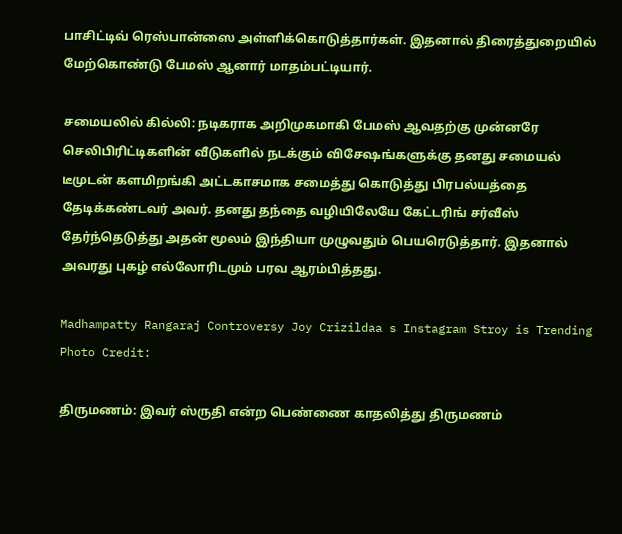பாசிட்டிவ் ரெஸ்பான்ஸை அள்ளிக்கொடுத்தார்கள். இதனால் திரைத்துறையில் மேற்கொண்டு பேமஸ் ஆனார் மாதம்பட்டியார்.

சமையலில் கில்லி: நடிகராக அறிமுகமாகி பேமஸ் ஆவதற்கு முன்னரே செலிபிரிட்டிகளின் வீடுகளில் நடக்கும் விசேஷங்களுக்கு தனது சமையல் டீமுடன் களமிறங்கி அட்டகாசமாக சமைத்து கொடுத்து பிரபல்யத்தை தேடிக்கண்டவர் அவர். தனது தந்தை வழியிலேயே கேட்டரிங் சர்வீஸ் தேர்ந்தெடுத்து அதன் மூலம் இந்தியா முழுவதும் பெயரெடுத்தார். இதனால் அவரது புகழ் எல்லோரிடமும் பரவ ஆரம்பித்தது.

Madhampatty Rangaraj Controversy Joy Crizildaa s Instagram Stroy is Trending
Photo Credit:

திருமணம்: இவர் ஸ்ருதி என்ற பெண்ணை காதலித்து திருமணம்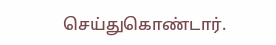செய்துகொண்டார்.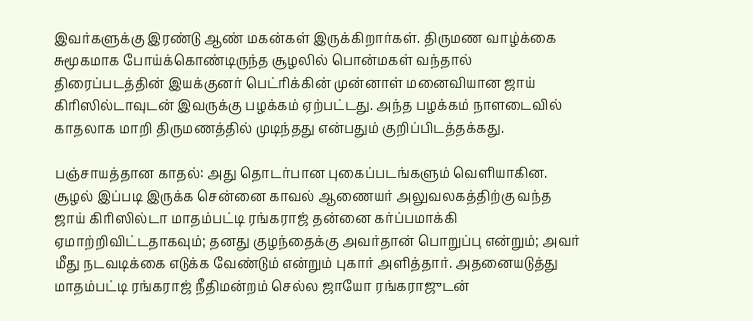இவர்களுக்கு இரண்டு ஆண் மகன்கள் இருக்கிறார்கள். திருமண வாழ்க்கை சுமூகமாக போய்க்கொண்டிருந்த சூழலில் பொன்மகள் வந்தால் திரைப்படத்தின் இயக்குனர் பெட்ரிக்கின் முன்னாள் மனைவியான ஜாய் கிரிஸில்டாவுடன் இவருக்கு பழக்கம் ஏற்பட்டது. அந்த பழக்கம் நாளடைவில் காதலாக மாறி திருமணத்தில் முடிந்தது என்பதும் குறிப்பிடத்தக்கது.

பஞ்சாயத்தான காதல்: அது தொடர்பான புகைப்படங்களும் வெளியாகின. சூழல் இப்படி இருக்க சென்னை காவல் ஆணையர் அலுவலகத்திற்கு வந்த ஜாய் கிரிஸில்டா மாதம்பட்டி ரங்கராஜ் தன்னை கர்ப்பமாக்கி ஏமாற்றிவிட்டதாகவும்; தனது குழந்தைக்கு அவர்தான் பொறுப்பு என்றும்; அவர் மீது நடவடிக்கை எடுக்க வேண்டும் என்றும் புகார் அளித்தார். அதனையடுத்து மாதம்பட்டி ரங்கராஜ் நீதிமன்றம் செல்ல ஜாயோ ரங்கராஜுடன்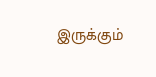இருக்கும்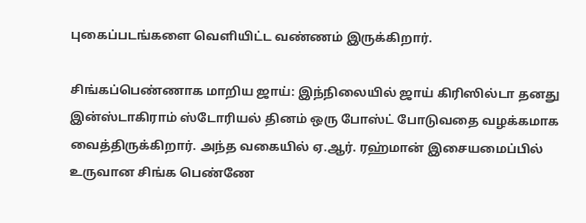புகைப்படங்களை வெளியிட்ட வண்ணம் இருக்கிறார்.

சிங்கப்பெண்ணாக மாறிய ஜாய்: இந்நிலையில் ஜாய் கிரிஸில்டா தனது இன்ஸ்டாகிராம் ஸ்டோரியல் தினம் ஒரு போஸ்ட் போடுவதை வழக்கமாக வைத்திருக்கிறார். அந்த வகையில் ஏ.ஆர். ரஹ்மான் இசையமைப்பில் உருவான சிங்க பெண்ணே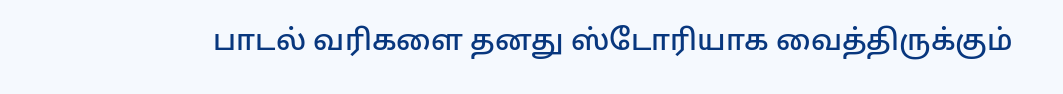பாடல் வரிகளை தனது ஸ்டோரியாக வைத்திருக்கும்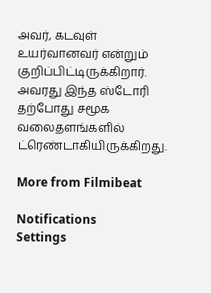அவர், கடவுள் உயர்வானவர் என்றும் குறிப்பிட்டிருக்கிறார். அவரது இந்த ஸ்டோரி தற்போது சமூக வலைதளங்களில் ட்ரெண்டாகியிருக்கிறது.

More from Filmibeat

Notifications
Settings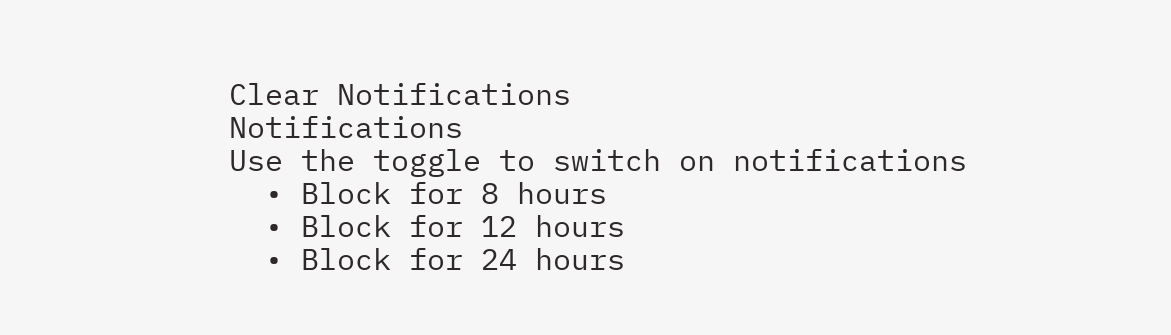Clear Notifications
Notifications
Use the toggle to switch on notifications
  • Block for 8 hours
  • Block for 12 hours
  • Block for 24 hours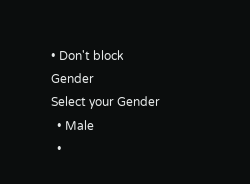• Don't block
Gender
Select your Gender
  • Male
  •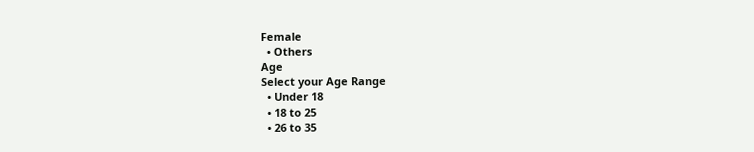Female
  • Others
Age
Select your Age Range
  • Under 18
  • 18 to 25
  • 26 to 35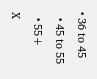• 36 to 45
  • 45 to 55
  • 55+
X